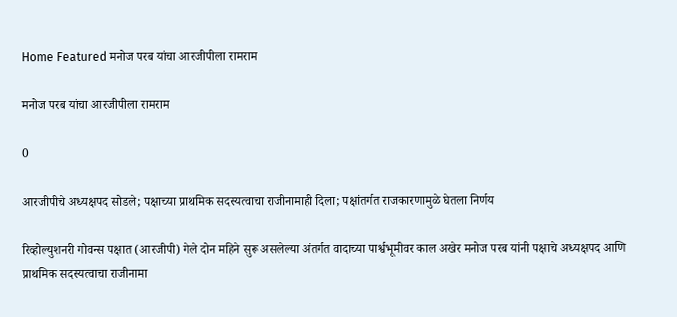Home Featured मनोज परब यांचा आरजीपीला रामराम

मनोज परब यांचा आरजीपीला रामराम

0

आरजीपीचे अध्यक्षपद सोडले; पक्षाच्या प्राथमिक सदस्यत्वाचा राजीनामाही दिला; पक्षांतर्गत राजकारणामुळे घेतला निर्णय

रिव्होल्युशनरी गोवन्स पक्षात (आरजीपी) गेले दोन महिने सुरू असलेल्या अंतर्गत वादाच्या पार्श्वभूमीवर काल अखेर मनोज परब यांनी पक्षाचे अध्यक्षपद आणि प्राथमिक सदस्यत्वाचा राजीनामा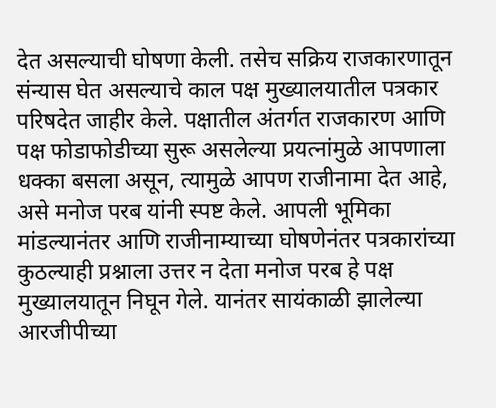देत असल्याची घोषणा केली. तसेच सक्रिय राजकारणातून संन्यास घेत असल्याचे काल पक्ष मुख्यालयातील पत्रकार परिषदेत जाहीर केले. पक्षातील अंतर्गत राजकारण आणि पक्ष फोडाफोडीच्या सुरू असलेल्या प्रयत्नांमुळे आपणाला धक्का बसला असून, त्यामुळे आपण राजीनामा देत आहे, असे मनोज परब यांनी स्पष्ट केले. आपली भूमिका मांडल्यानंतर आणि राजीनाम्याच्या घोषणेनंतर पत्रकारांच्या कुठल्याही प्रश्नाला उत्तर न देता मनोज परब हे पक्ष मुख्यालयातून निघून गेले. यानंतर सायंकाळी झालेल्या आरजीपीच्या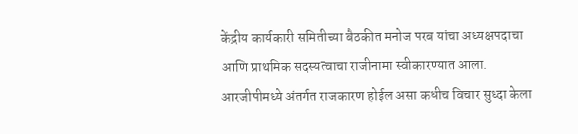केंद्रीय कार्यकारी समितीच्या बैठकीत मनोज परब यांचा अध्यक्षपदाचा आणि प्राथमिक सदस्यत्वाचा राजीनामा स्वीकारण्यात आला.
आरजीपीमध्ये अंतर्गत राजकारण होईल असा कधीच विचार सुध्दा केला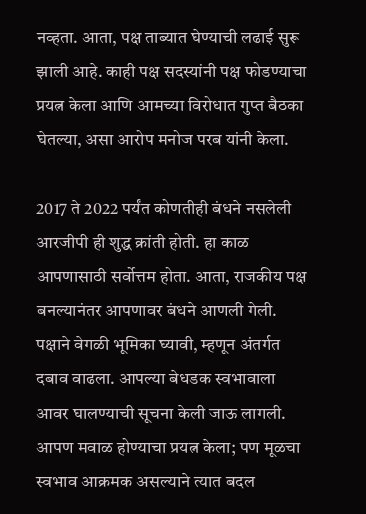नव्हता. आता, पक्ष ताब्यात घेण्याची लढाई सुरू झाली आहे. काही पक्ष सदस्यांनी पक्ष फोडण्याचा प्रयत्न केला आणि आमच्या विरोधात गुप्त बैठका घेतल्या, असा आरोप मनोज परब यांनी केला.

2017 ते 2022 पर्यंत कोणतीही बंधने नसलेली आरजीपी ही शुद्ध क्रांती होती. हा काळ आपणासाठी सर्वोत्तम होता. आता, राजकीय पक्ष बनल्यानंतर आपणावर बंधने आणली गेली. पक्षाने वेगळी भूमिका घ्यावी, म्हणून अंतर्गत दबाव वाढला. आपल्या बेधडक स्वभावाला आवर घालण्याची सूचना केली जाऊ लागली. आपण मवाळ होण्याचा प्रयत्न केला; पण मूळचा स्वभाव आक्रमक असल्याने त्यात बदल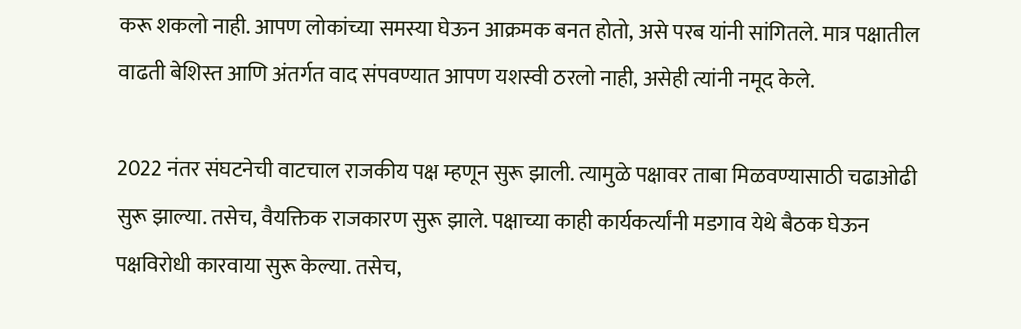करू शकलो नाही. आपण लोकांच्या समस्या घेऊन आक्रमक बनत होतो, असे परब यांनी सांगितले. मात्र पक्षातील वाढती बेशिस्त आणि अंतर्गत वाद संपवण्यात आपण यशस्वी ठरलो नाही, असेही त्यांनी नमूद केले.

2022 नंतर संघटनेची वाटचाल राजकीय पक्ष म्हणून सुरू झाली. त्यामुळे पक्षावर ताबा मिळवण्यासाठी चढाओढी सुरू झाल्या. तसेच, वैयक्तिक राजकारण सुरू झाले. पक्षाच्या काही कार्यकर्त्यांनी मडगाव येथे बैठक घेऊन पक्षविरोधी कारवाया सुरू केल्या. तसेच,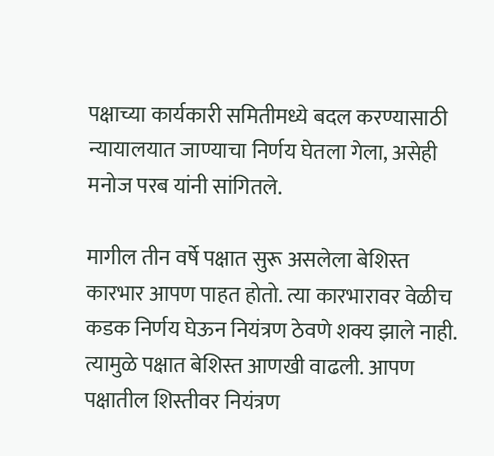पक्षाच्या कार्यकारी समितीमध्ये बदल करण्यासाठी न्यायालयात जाण्याचा निर्णय घेतला गेला, असेही मनोज परब यांनी सांगितले.

मागील तीन वर्षे पक्षात सुरू असलेला बेशिस्त कारभार आपण पाहत होतो. त्या कारभारावर वेळीच कडक निर्णय घेऊन नियंत्रण ठेवणे शक्य झाले नाही. त्यामुळे पक्षात बेशिस्त आणखी वाढली. आपण पक्षातील शिस्तीवर नियंत्रण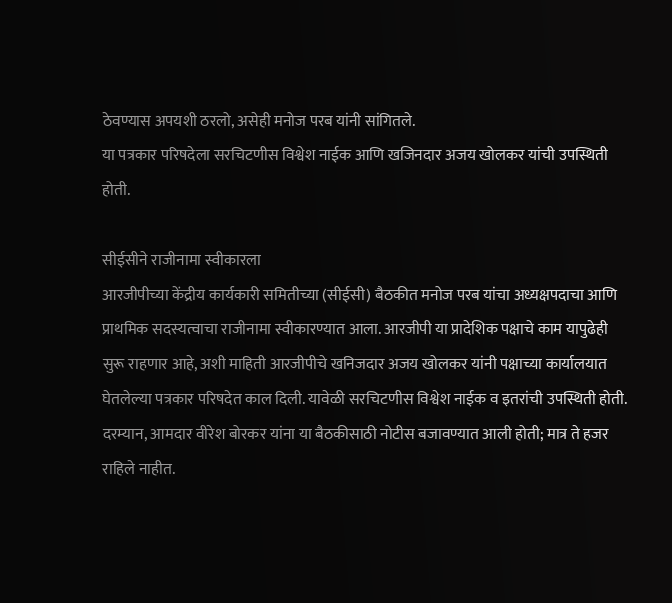ठेवण्यास अपयशी ठरलो, असेही मनोज परब यांनी सांगितले.
या पत्रकार परिषदेला सरचिटणीस विश्वेश नाईक आणि खजिनदार अजय खोलकर यांची उपस्थिती होती.

सीईसीने राजीनामा स्वीकारला
आरजीपीच्या केंद्रीय कार्यकारी समितीच्या (सीईसी) बैठकीत मनोज परब यांचा अध्यक्षपदाचा आणि प्राथमिक सदस्यत्वाचा राजीनामा स्वीकारण्यात आला. आरजीपी या प्रादेशिक पक्षाचे काम यापुढेही सुरू राहणार आहे, अशी माहिती आरजीपीचे खनिजदार अजय खोलकर यांनी पक्षाच्या कार्यालयात घेतलेल्या पत्रकार परिषदेत काल दिली. यावेळी सरचिटणीस विश्वेश नाईक व इतरांची उपस्थिती होती. दरम्यान, आमदार वीरेश बोरकर यांना या बैठकीसाठी नोटीस बजावण्यात आली होती; मात्र ते हजर राहिले नाहीत.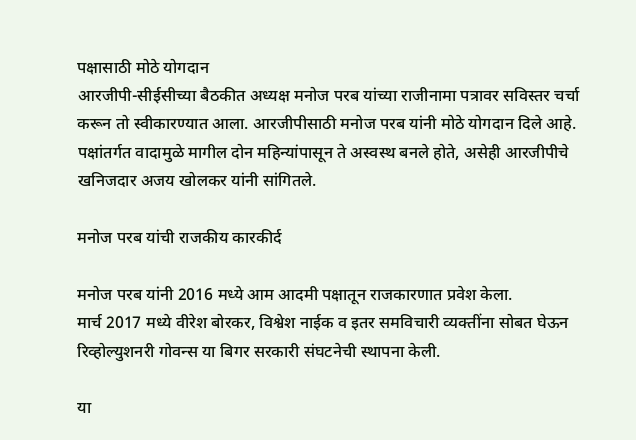पक्षासाठी मोठे योगदान
आरजीपी-सीईसीच्या बैठकीत अध्यक्ष मनोज परब यांच्या राजीनामा पत्रावर सविस्तर चर्चा करून तो स्वीकारण्यात आला. आरजीपीसाठी मनोज परब यांनी मोठे योगदान दिले आहे. पक्षांतर्गत वादामुळे मागील दोन महिन्यांपासून ते अस्वस्थ बनले होते, असेही आरजीपीचे खनिजदार अजय खोलकर यांनी सांगितले.

मनोज परब यांची राजकीय कारकीर्द

मनोज परब यांनी 2016 मध्ये आम आदमी पक्षातून राजकारणात प्रवेश केला.
मार्च 2017 मध्ये वीरेश बोरकर, विश्वेश नाईक व इतर समविचारी व्यक्तींना सोबत घेऊन रिव्होल्युशनरी गोवन्स या बिगर सरकारी संघटनेची स्थापना केली.

या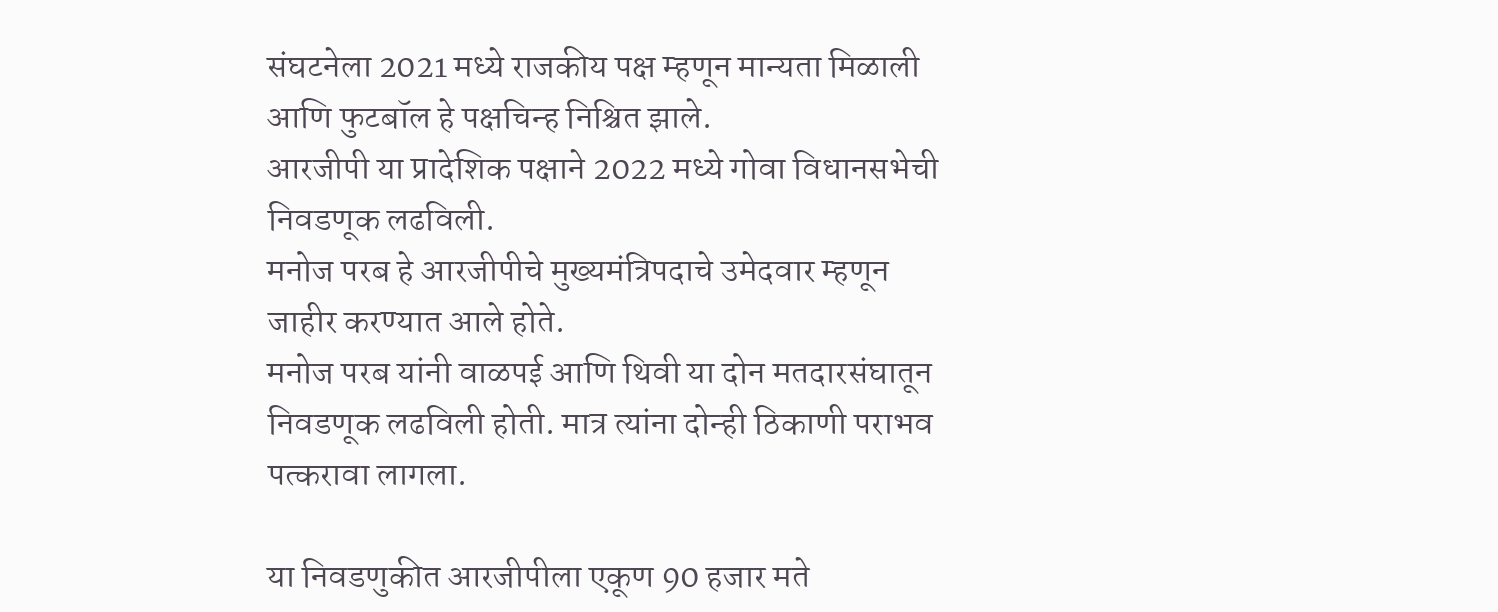संघटनेला 2021 मध्ये राजकीय पक्ष म्हणून मान्यता मिळाली आणि फुटबॉल हे पक्षचिन्ह निश्चित झाले.
आरजीपी या प्रादेशिक पक्षाने 2022 मध्ये गोवा विधानसभेची निवडणूक लढविली.
मनोज परब हे आरजीपीचे मुख्यमंत्रिपदाचे उमेदवार म्हणून जाहीर करण्यात आले होते.
मनोज परब यांनी वाळपई आणि थिवी या दोन मतदारसंघातून निवडणूक लढविली होती. मात्र त्यांना दोन्ही ठिकाणी पराभव पत्करावा लागला.

या निवडणुकीत आरजीपीला एकूण 90 हजार मते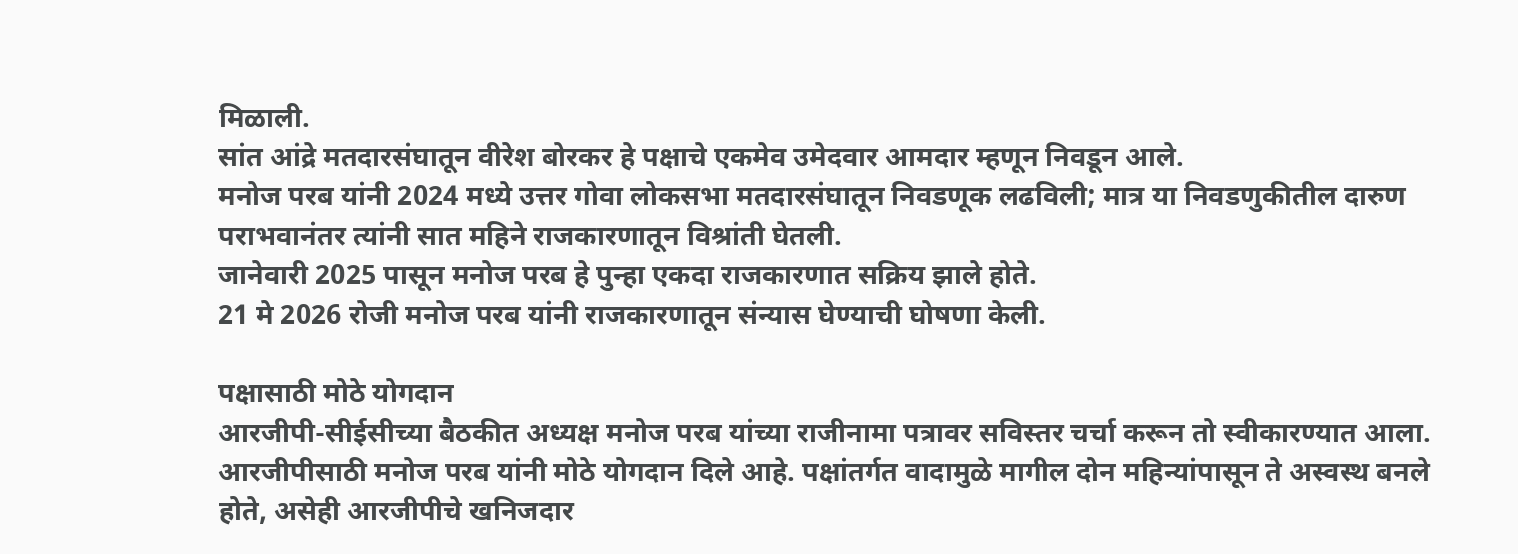मिळाली.
सांत आंद्रे मतदारसंघातून वीरेश बोरकर हे पक्षाचे एकमेव उमेदवार आमदार म्हणून निवडून आले.
मनोज परब यांनी 2024 मध्ये उत्तर गोवा लोकसभा मतदारसंघातून निवडणूक लढविली; मात्र या निवडणुकीतील दारुण पराभवानंतर त्यांनी सात महिने राजकारणातून विश्रांती घेतली.
जानेवारी 2025 पासून मनोज परब हे पुन्हा एकदा राजकारणात सक्रिय झाले होते.
21 मे 2026 रोजी मनोज परब यांनी राजकारणातून संन्यास घेण्याची घोषणा केली.

पक्षासाठी मोठे योगदान
आरजीपी-सीईसीच्या बैठकीत अध्यक्ष मनोज परब यांच्या राजीनामा पत्रावर सविस्तर चर्चा करून तो स्वीकारण्यात आला. आरजीपीसाठी मनोज परब यांनी मोठे योगदान दिले आहे. पक्षांतर्गत वादामुळे मागील दोन महिन्यांपासून ते अस्वस्थ बनले होते, असेही आरजीपीचे खनिजदार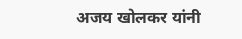अजय खोलकर यांनी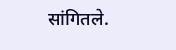सांगितले.